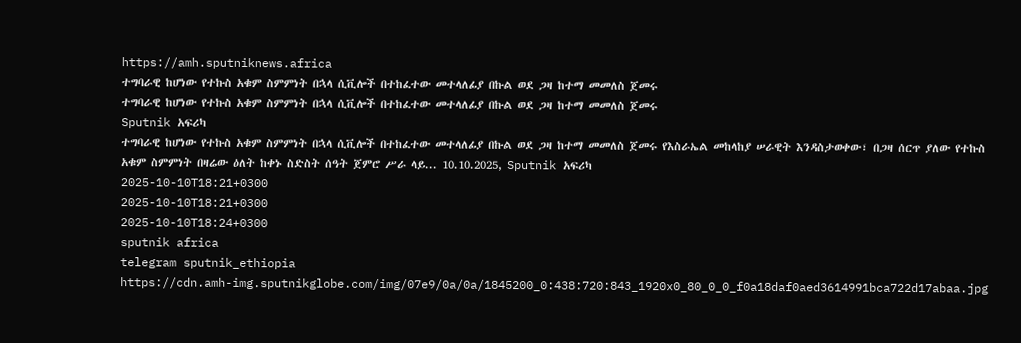https://amh.sputniknews.africa
ተግባራዊ ከሆነው የተኩስ አቁም ስምምነት በኋላ ሲቪሎች በተከፈተው መተላለፊያ በኩል ወደ ጋዛ ከተማ መመለስ ጀመሩ
ተግባራዊ ከሆነው የተኩስ አቁም ስምምነት በኋላ ሲቪሎች በተከፈተው መተላለፊያ በኩል ወደ ጋዛ ከተማ መመለስ ጀመሩ
Sputnik አፍሪካ
ተግባራዊ ከሆነው የተኩስ አቁም ስምምነት በኋላ ሲቪሎች በተከፈተው መተላለፊያ በኩል ወደ ጋዛ ከተማ መመለስ ጀመሩ የእስራኤል መከላከያ ሠራዊት እንዳስታወቀው፣ በጋዛ ሰርጥ ያለው የተኩስ አቁም ስምምነት በዛሬው ዕለት ከቀኑ ስድስት ሰዓት ጀምሮ ሥራ ላይ... 10.10.2025, Sputnik አፍሪካ
2025-10-10T18:21+0300
2025-10-10T18:21+0300
2025-10-10T18:24+0300
sputnik africa
telegram sputnik_ethiopia
https://cdn.amh-img.sputnikglobe.com/img/07e9/0a/0a/1845200_0:438:720:843_1920x0_80_0_0_f0a18daf0aed3614991bca722d17abaa.jpg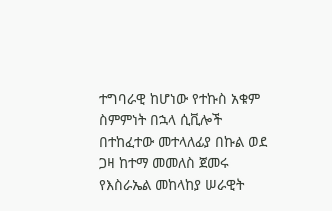ተግባራዊ ከሆነው የተኩስ አቁም ስምምነት በኋላ ሲቪሎች በተከፈተው መተላለፊያ በኩል ወደ ጋዛ ከተማ መመለስ ጀመሩ የእስራኤል መከላከያ ሠራዊት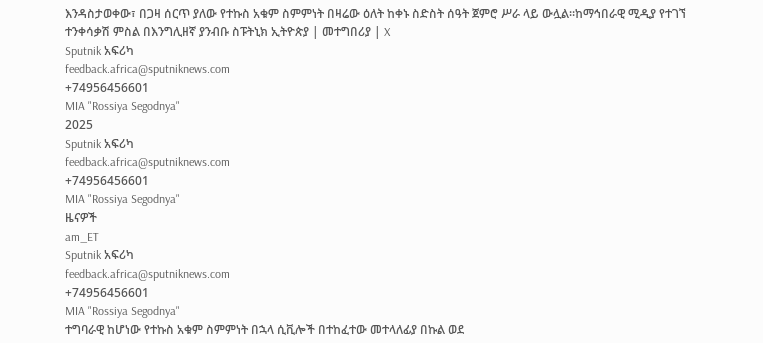እንዳስታወቀው፣ በጋዛ ሰርጥ ያለው የተኩስ አቁም ስምምነት በዛሬው ዕለት ከቀኑ ስድስት ሰዓት ጀምሮ ሥራ ላይ ውሏል።ከማኅበራዊ ሚዲያ የተገኘ ተንቀሳቃሽ ምስል በእንግሊዘኛ ያንብቡ ስፑትኒክ ኢትዮጵያ | መተግበሪያ | X
Sputnik አፍሪካ
feedback.africa@sputniknews.com
+74956456601
MIA "Rossiya Segodnya"
2025
Sputnik አፍሪካ
feedback.africa@sputniknews.com
+74956456601
MIA "Rossiya Segodnya"
ዜናዎች
am_ET
Sputnik አፍሪካ
feedback.africa@sputniknews.com
+74956456601
MIA "Rossiya Segodnya"
ተግባራዊ ከሆነው የተኩስ አቁም ስምምነት በኋላ ሲቪሎች በተከፈተው መተላለፊያ በኩል ወደ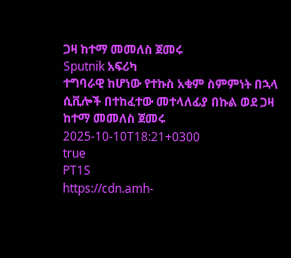ጋዛ ከተማ መመለስ ጀመሩ
Sputnik አፍሪካ
ተግባራዊ ከሆነው የተኩስ አቁም ስምምነት በኋላ ሲቪሎች በተከፈተው መተላለፊያ በኩል ወደ ጋዛ ከተማ መመለስ ጀመሩ
2025-10-10T18:21+0300
true
PT1S
https://cdn.amh-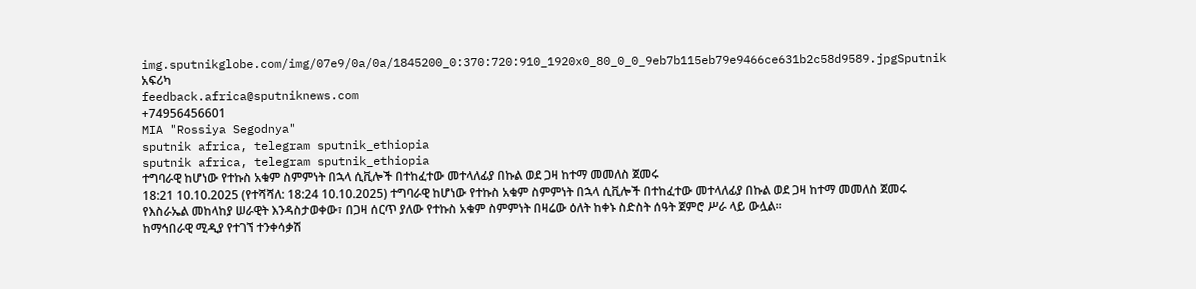img.sputnikglobe.com/img/07e9/0a/0a/1845200_0:370:720:910_1920x0_80_0_0_9eb7b115eb79e9466ce631b2c58d9589.jpgSputnik አፍሪካ
feedback.africa@sputniknews.com
+74956456601
MIA "Rossiya Segodnya"
sputnik africa, telegram sputnik_ethiopia
sputnik africa, telegram sputnik_ethiopia
ተግባራዊ ከሆነው የተኩስ አቁም ስምምነት በኋላ ሲቪሎች በተከፈተው መተላለፊያ በኩል ወደ ጋዛ ከተማ መመለስ ጀመሩ
18:21 10.10.2025 (የተሻሻለ: 18:24 10.10.2025) ተግባራዊ ከሆነው የተኩስ አቁም ስምምነት በኋላ ሲቪሎች በተከፈተው መተላለፊያ በኩል ወደ ጋዛ ከተማ መመለስ ጀመሩ
የእስራኤል መከላከያ ሠራዊት እንዳስታወቀው፣ በጋዛ ሰርጥ ያለው የተኩስ አቁም ስምምነት በዛሬው ዕለት ከቀኑ ስድስት ሰዓት ጀምሮ ሥራ ላይ ውሏል።
ከማኅበራዊ ሚዲያ የተገኘ ተንቀሳቃሽ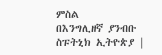ምስል
በእንግሊዘኛ ያንብቡ
ስፑትኒክ ኢትዮጵያ |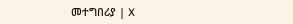መተግበሪያ | X